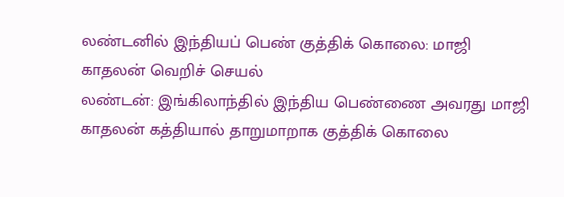லண்டனில் இந்தியப் பெண் குத்திக் கொலை: மாஜி காதலன் வெறிச் செயல்
லண்டன்: இங்கிலாந்தில் இந்திய பெண்ணை அவரது மாஜி காதலன் கத்தியால் தாறுமாறாக குத்திக் கொலை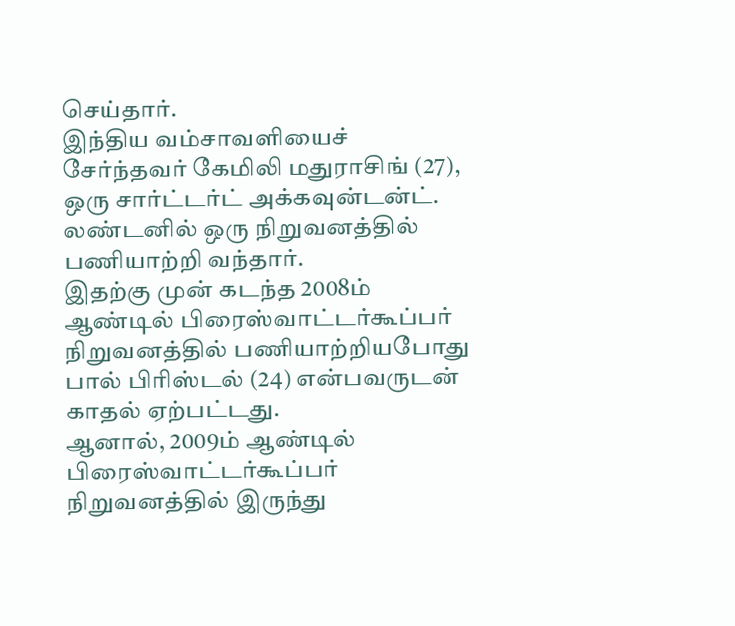செய்தார்.
இந்திய வம்சாவளியைச் சேர்ந்தவர் கேமிலி மதுராசிங் (27), ஒரு சார்ட்டர்ட் அக்கவுன்டன்ட். லண்டனில் ஒரு நிறுவனத்தில் பணியாற்றி வந்தார்.
இதற்கு முன் கடந்த 2008ம் ஆண்டில் பிரைஸ்வாட்டர்கூப்பர் நிறுவனத்தில் பணியாற்றியபோது பால் பிரிஸ்டல் (24) என்பவருடன் காதல் ஏற்பட்டது.
ஆனால், 2009ம் ஆண்டில் பிரைஸ்வாட்டர்கூப்பர் நிறுவனத்தில் இருந்து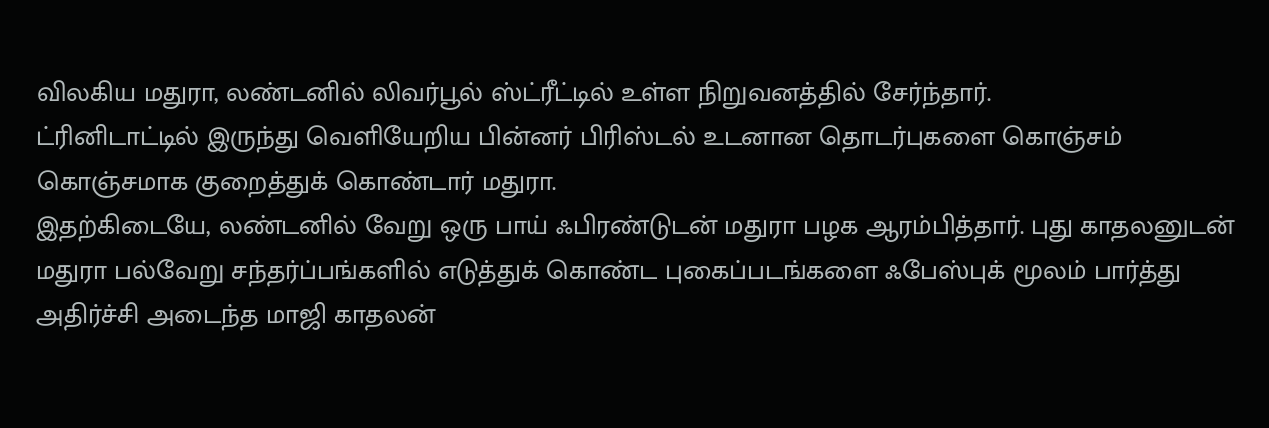விலகிய மதுரா, லண்டனில் லிவர்பூல் ஸ்ட்ரீட்டில் உள்ள நிறுவனத்தில் சேர்ந்தார்.
ட்ரினிடாட்டில் இருந்து வெளியேறிய பின்னர் பிரிஸ்டல் உடனான தொடர்புகளை கொஞ்சம் கொஞ்சமாக குறைத்துக் கொண்டார் மதுரா.
இதற்கிடையே, லண்டனில் வேறு ஒரு பாய் ஃபிரண்டுடன் மதுரா பழக ஆரம்பித்தார். புது காதலனுடன் மதுரா பல்வேறு சந்தர்ப்பங்களில் எடுத்துக் கொண்ட புகைப்படங்களை ஃபேஸ்புக் மூலம் பார்த்து அதிர்ச்சி அடைந்த மாஜி காதலன்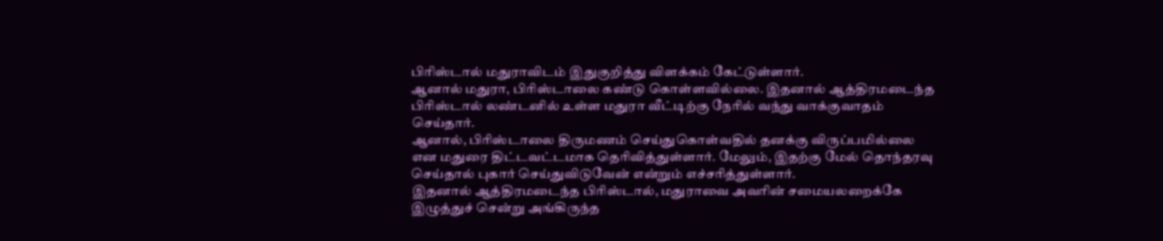பிரிஸ்டால் மதுராவிடம் இதுகுறித்து விளக்கம் கேட்டுள்ளார்.
ஆனால் மதுரா, பிரிஸ்டாலை கண்டு கொள்ளவில்லை. இதனால் ஆத்திரமடைந்த பிரிஸ்டால் லண்டனில் உள்ள மதுரா வீட்டிற்கு நேரில் வந்து வாக்குவாதம் செய்தார்.
ஆனால், பிரிஸ்டாலை திருமணம் செய்துகொள்வதில் தனக்கு விருப்பமில்லை என மதுரை திட்டவட்டமாக தெரிவித்துள்ளார். மேலும், இதற்கு மேல் தொந்தரவு செய்தால் புகார் செய்துவிடுவேன் என்றும் எச்சரித்துள்ளார்.
இதனால் ஆத்திரமடைந்த பிரிஸ்டால், மதுராவை அவரின் சமையலறைக்கே இழுத்துச் சென்று அங்கிருந்த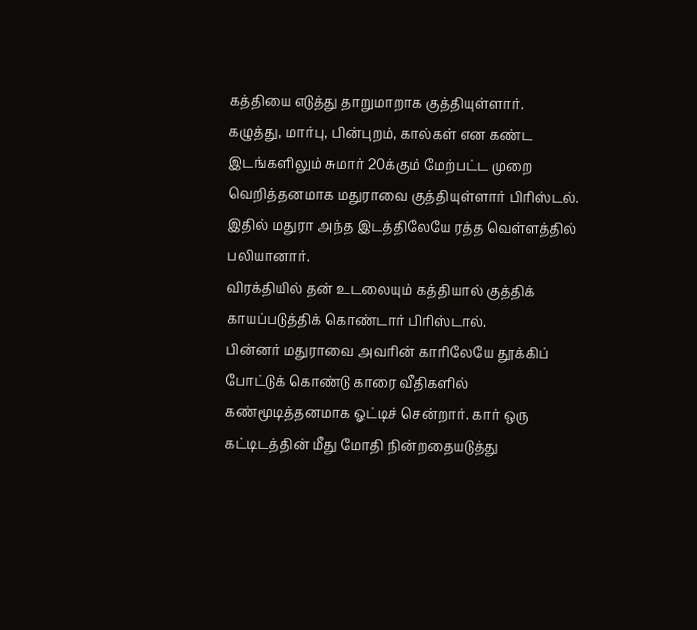கத்தியை எடுத்து தாறுமாறாக குத்தியுள்ளார்.
கழுத்து, மார்பு, பின்புறம், கால்கள் என கண்ட இடங்களிலும் சுமார் 20க்கும் மேற்பட்ட முறை வெறித்தனமாக மதுராவை குத்தியுள்ளார் பிரிஸ்டல். இதில் மதுரா அந்த இடத்திலேயே ரத்த வெள்ளத்தில் பலியானார்.
விரக்தியில் தன் உடலையும் கத்தியால் குத்திக் காயப்படுத்திக் கொண்டார் பிரிஸ்டால்.
பின்னர் மதுராவை அவரின் காரிலேயே தூக்கிப் போட்டுக் கொண்டு காரை வீதிகளில் கண்மூடித்தனமாக ஓட்டிச் சென்றார். கார் ஒரு கட்டிடத்தின் மீது மோதி நின்றதையடுத்து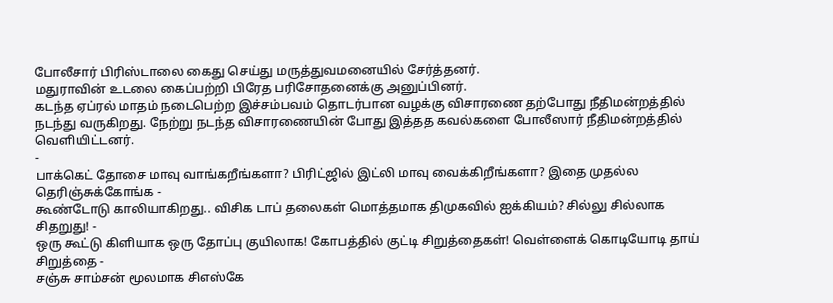போலீசார் பிரிஸ்டாலை கைது செய்து மருத்துவமனையில் சேர்த்தனர்.
மதுராவின் உடலை கைப்பற்றி பிரேத பரிசோதனைக்கு அனுப்பினர்.
கடந்த ஏப்ரல் மாதம் நடைபெற்ற இச்சம்பவம் தொடர்பான வழக்கு விசாரணை தற்போது நீதிமன்றத்தில் நடந்து வருகிறது. நேற்று நடந்த விசாரணையின் போது இத்தத கவல்களை போலீஸார் நீதிமன்றத்தில் வெளியிட்டனர்.
-
பாக்கெட் தோசை மாவு வாங்கறீங்களா? பிரிட்ஜில் இட்லி மாவு வைக்கிறீங்களா? இதை முதல்ல தெரிஞ்சுக்கோங்க -
கூண்டோடு காலியாகிறது.. விசிக டாப் தலைகள் மொத்தமாக திமுகவில் ஐக்கியம்? சில்லு சில்லாக சிதறுது! -
ஒரு கூட்டு கிளியாக ஒரு தோப்பு குயிலாக! கோபத்தில் குட்டி சிறுத்தைகள்! வெள்ளைக் கொடியோடி தாய் சிறுத்தை -
சஞ்சு சாம்சன் மூலமாக சிஎஸ்கே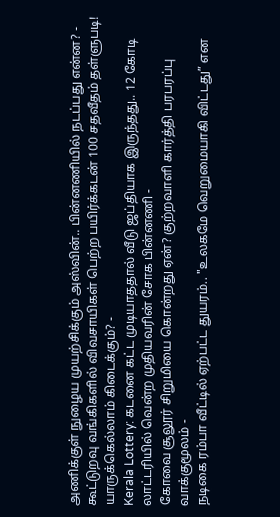அணிக்குள் நுழைய முயற்சிக்கும் அஸ்வின்.. பின்னணியில் நடப்பது என்ன? -
கூட்டுறவு வங்கிகளில் விவசாயிகள் பெற்ற பயிர்க்கடன் 100 சதவீதம் தள்ளுபடி! யாருக்கெல்லாம் கிடைக்கும்? -
Kerala Lottery: கடனை கட்ட முடியாததால் வீடு ஜப்தியாக இருந்தது.. 12 கோடி லாட்டரியில் வென்ற முதியவரின் சோக பின்னணி -
கோவை சூலூர் சிறுமியை கொன்றது ஏன்? குற்றவாளி கார்த்தி பரபரப்பு வாக்குமூலம் -
நடிகை ரம்பா வீட்டில் ஏற்பட்ட துயரம்.. "உலகமே வெறுமையாகி விட்டது” என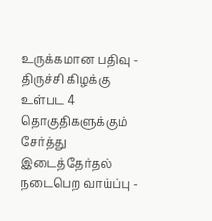உருக்கமான பதிவு -
திருச்சி கிழக்கு உள்பட 4 தொகுதிகளுக்கும் சேர்த்து இடைத்தேர்தல் நடைபெற வாய்ப்பு -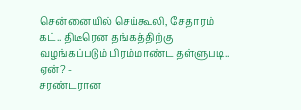சென்னையில் செய்கூலி, சேதாரம் கட்.. திடீரென தங்கத்திற்கு வழங்கப்படும் பிரம்மாண்ட தள்ளுபடி.. ஏன்? -
சரண்டரான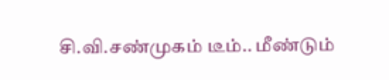சி.வி.சண்முகம் டீம்.. மீண்டும்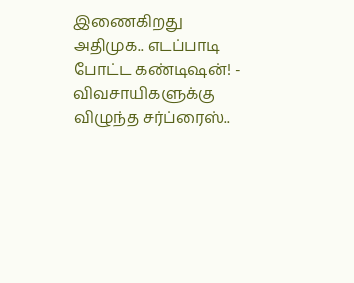இணைகிறது அதிமுக.. எடப்பாடி போட்ட கண்டிஷன்! -
விவசாயிகளுக்கு விழுந்த சர்ப்ரைஸ்..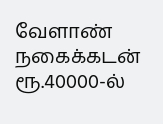வேளாண் நகைக்கடன் ரூ.40000-ல்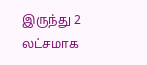இருந்து 2 லட்சமாக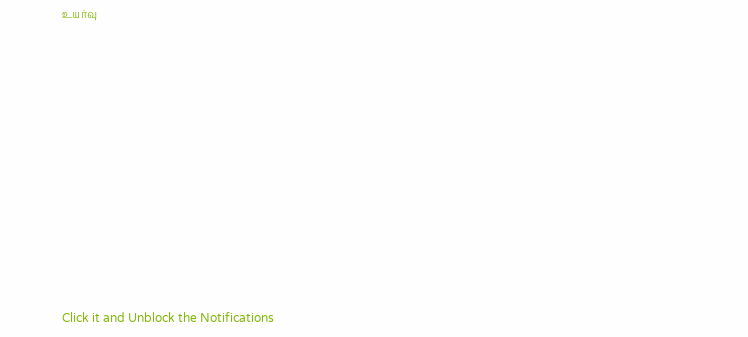உயர்வு












Click it and Unblock the Notifications